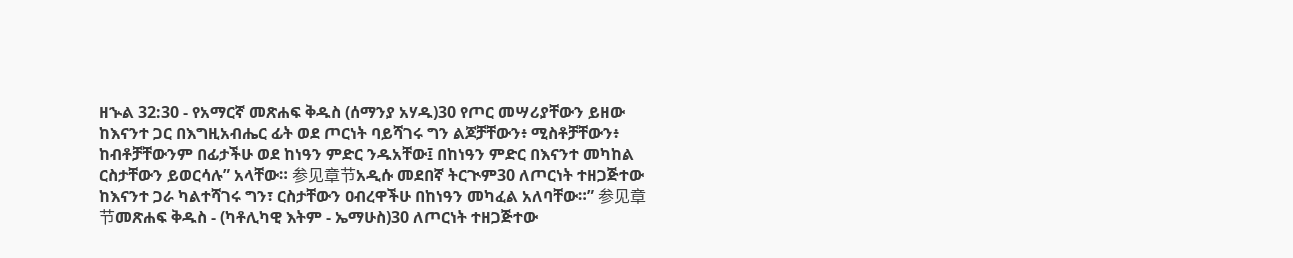ዘኍል 32:30 - የአማርኛ መጽሐፍ ቅዱስ (ሰማንያ አሃዱ)30 የጦር መሣሪያቸውን ይዘው ከእናንተ ጋር በእግዚአብሔር ፊት ወደ ጦርነት ባይሻገሩ ግን ልጆቻቸውን፥ ሚስቶቻቸውን፥ ከብቶቻቸውንም በፊታችሁ ወደ ከነዓን ምድር ንዱአቸው፤ በከነዓን ምድር በእናንተ መካከል ርስታቸውን ይወርሳሉ” አላቸው። 参见章节አዲሱ መደበኛ ትርጒም30 ለጦርነት ተዘጋጅተው ከእናንተ ጋራ ካልተሻገሩ ግን፣ ርስታቸውን ዐብረዋችሁ በከነዓን መካፈል አለባቸው።” 参见章节መጽሐፍ ቅዱስ - (ካቶሊካዊ እትም - ኤማሁስ)30 ለጦርነት ተዘጋጅተው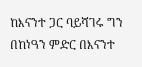ከእናንተ ጋር ባይሻገሩ ግን በከነዓን ምድር በእናንተ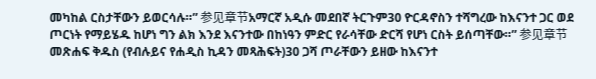መካከል ርስታቸውን ይወርሳሉ።” 参见章节አማርኛ አዲሱ መደበኛ ትርጉም30 ዮርዳኖስን ተሻግረው ከእናንተ ጋር ወደ ጦርነት የማይሄዱ ከሆነ ግን ልክ እንደ እናንተው በከነዓን ምድር የራሳቸው ድርሻ የሆነ ርስት ይሰጣቸው።” 参见章节መጽሐፍ ቅዱስ (የብሉይና የሐዲስ ኪዳን መጻሕፍት)30 ጋሻ ጦራቸውን ይዘው ከእናንተ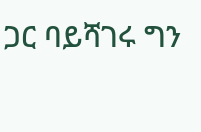ጋር ባይሻገሩ ግን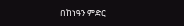በከነዓን ምድር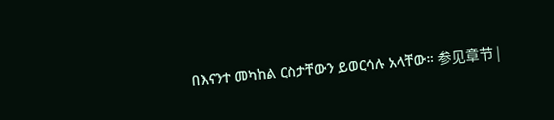በእናንተ መካከል ርስታቸውን ይወርሳሉ አላቸው። 参见章节 |